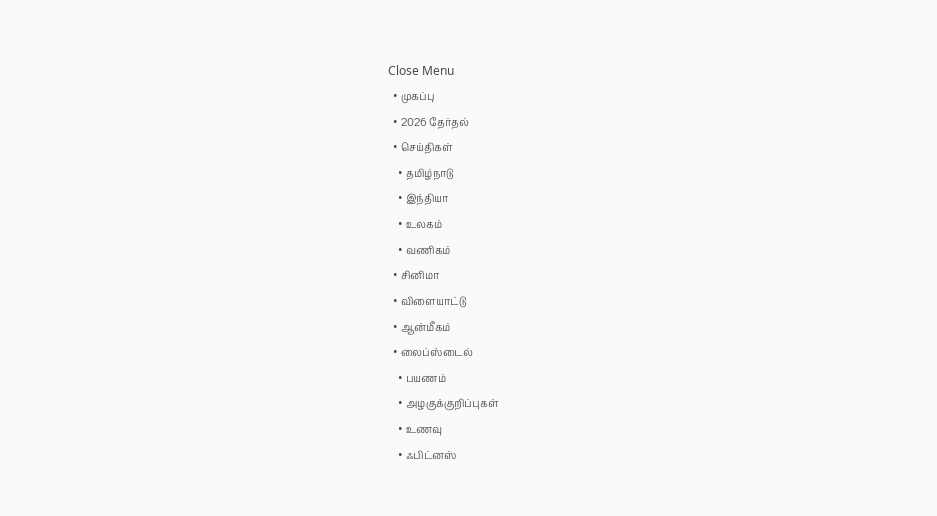Close Menu
  • முகப்பு
  • 2026 தேர்தல்
  • செய்திகள்
    • தமிழ்நாடு
    • இந்தியா
    • உலகம்
    • வணிகம்
  • சினிமா
  • விளையாட்டு
  • ஆன்மீகம்
  • லைப்ஸ்டைல்
    • பயணம்
    • அழகுக்குறிப்புகள்
    • உணவு
    • ஃபிட்னஸ்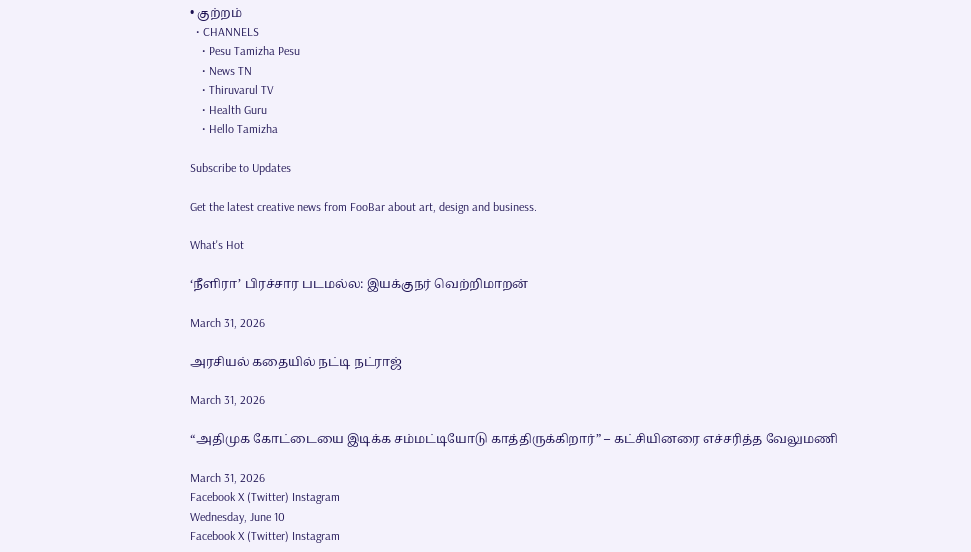• குற்றம்
  • CHANNELS
    • Pesu Tamizha Pesu
    • News TN
    • Thiruvarul TV
    • Health Guru
    • Hello Tamizha

Subscribe to Updates

Get the latest creative news from FooBar about art, design and business.

What's Hot

‘நீளிரா’ பிரச்சார படமல்ல: இயக்குநர் வெற்றிமாறன்

March 31, 2026

அரசியல் கதையில் நட்டி நட்ராஜ்

March 31, 2026

“அதிமுக கோட்டையை இடிக்க சம்மட்டியோடு காத்திருக்கிறார்” – கட்சியினரை எச்சரித்த வேலுமணி

March 31, 2026
Facebook X (Twitter) Instagram
Wednesday, June 10
Facebook X (Twitter) Instagram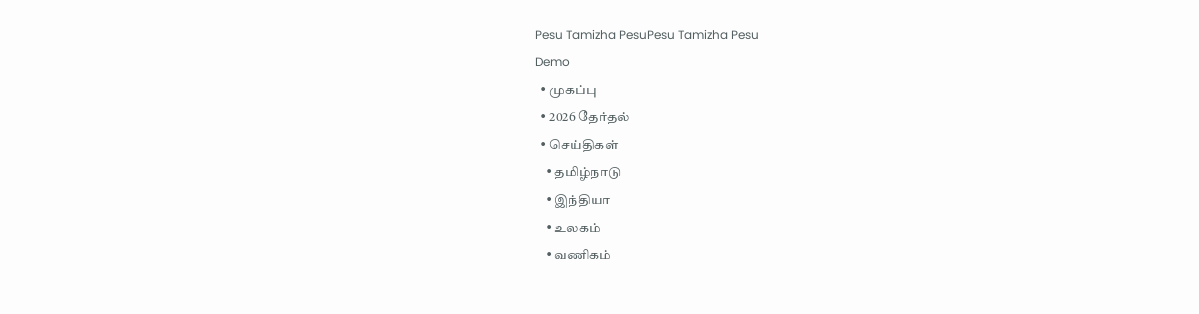Pesu Tamizha PesuPesu Tamizha Pesu
Demo
  • முகப்பு
  • 2026 தேர்தல்
  • செய்திகள்
    • தமிழ்நாடு
    • இந்தியா
    • உலகம்
    • வணிகம்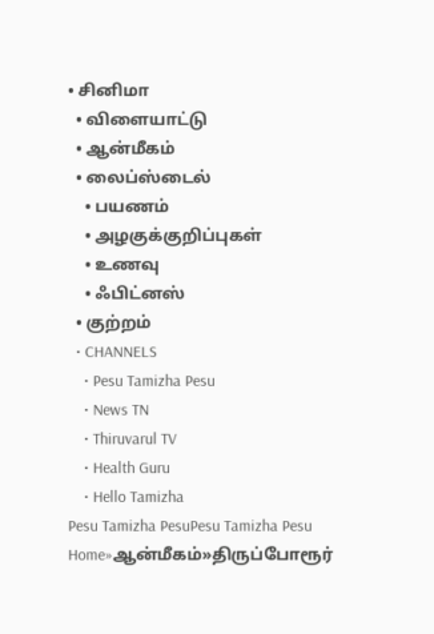• சினிமா
  • விளையாட்டு
  • ஆன்மீகம்
  • லைப்ஸ்டைல்
    • பயணம்
    • அழகுக்குறிப்புகள்
    • உணவு
    • ஃபிட்னஸ்
  • குற்றம்
  • CHANNELS
    • Pesu Tamizha Pesu
    • News TN
    • Thiruvarul TV
    • Health Guru
    • Hello Tamizha
Pesu Tamizha PesuPesu Tamizha Pesu
Home»ஆன்மீகம்»திருப்போரூர்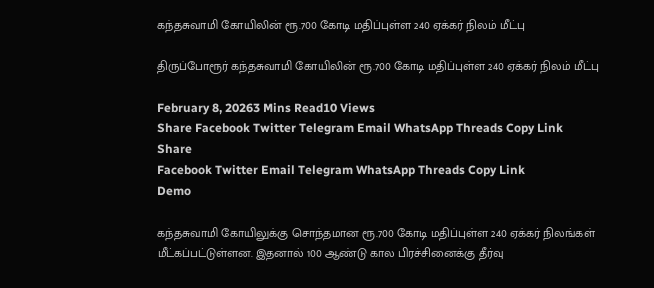கந்தசுவாமி கோயிலின் ரூ.700 கோடி மதிப்புள்ள 240 ஏக்கர் நிலம் மீட்பு

திருப்போரூர் கந்தசுவாமி கோயிலின் ரூ.700 கோடி மதிப்புள்ள 240 ஏக்கர் நிலம் மீட்பு

February 8, 20263 Mins Read10 Views
Share Facebook Twitter Telegram Email WhatsApp Threads Copy Link
Share
Facebook Twitter Email Telegram WhatsApp Threads Copy Link
Demo

கந்தசுவாமி கோயிலுக்கு சொந்தமான ரூ.700 கோடி மதிப்புள்ள 240 ஏக்கர் நிலங்கள் மீட்கப்பட்டுள்ளன. இதனால் 100 ஆண்டு கால பிரச்சினைக்கு தீர்வு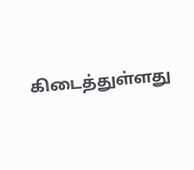கிடைத்துள்ளது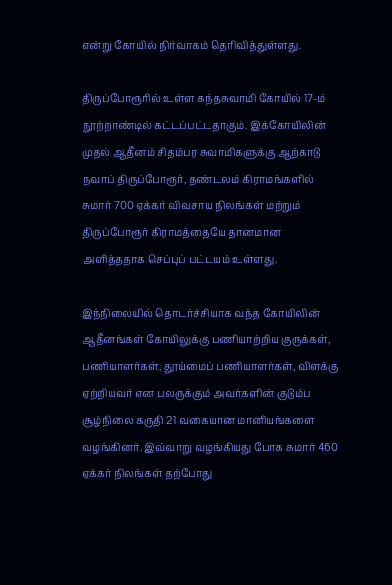என்று கோயில் நிர்வாகம் தெரிவித்துள்ளது.

திருப்போரூரில் உள்ள கந்தசுவாமி கோயில் 17-ம் நூற்றாண்டில் கட்டப்பட்டதாகும். இக்கோயிலின் முதல் ஆதீனம் சிதம்பர சுவாமிகளுக்கு ஆற்காடு நவாப் திருப்போரூர், தண்டலம் கிராமங்களில் சுமார் 700 ஏக்கர் விவசாய நிலங்கள் மற்றும் திருப்போரூர் கிராமத்தையே தானமான அளித்ததாக செப்புப் பட்டயம் உள்ளது.

இந்நிலையில் தொடர்ச்சியாக வந்த கோயிலின் ஆதீனங்கள் கோயிலுக்கு பணியாற்றிய குருக்கள், பணியாளர்கள், தூய்மைப் பணியாளர்கள், விளக்கு ஏற்றியவர் என பலருக்கும் அவர்களின் குடும்ப சூழ்நிலை கருதி 21 வகையான மானியங்களை வழங்கினர். இவ்வாறு வழங்கியது போக சுமார் 460 ஏக்கர் நிலங்கள் தற்போது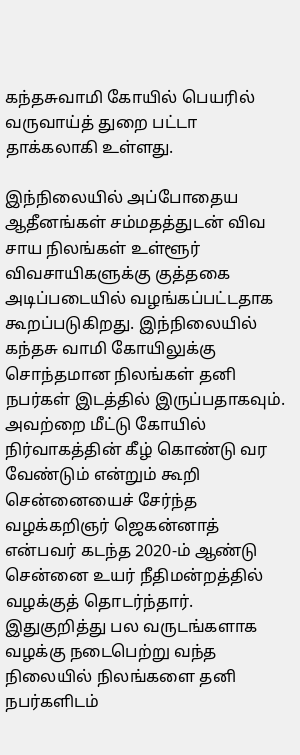கந்தசுவாமி கோயில் பெயரில் வருவாய்த் துறை பட்டா தாக்கலாகி உள்ளது.

இந்நிலையில் அப்போதைய ஆதீனங்கள் சம்மதத்துடன் விவ சாய நிலங்கள் உள்ளூர் விவசாயிகளுக்கு குத்தகை அடிப்படையில் வழங்கப்பட்டதாக கூறப்படுகிறது. இந்நிலையில் கந்தசு வாமி கோயிலுக்கு சொந்தமான நிலங்கள் தனி நபர்கள் இடத்தில் இருப்பதாகவும். அவற்றை மீட்டு கோயில் நிர்வாகத்தின் கீழ் கொண்டு வர வேண்டும் என்றும் கூறி சென்னையைச் சேர்ந்த வழக்கறிஞர் ஜெகன்னாத் என்பவர் கடந்த 2020-ம் ஆண்டு சென்னை உயர் நீதிமன்றத்தில் வழக்குத் தொடர்ந்தார். இதுகுறித்து பல வருடங்களாக வழக்கு நடைபெற்று வந்த நிலையில் நிலங்களை தனி நபர்களிடம்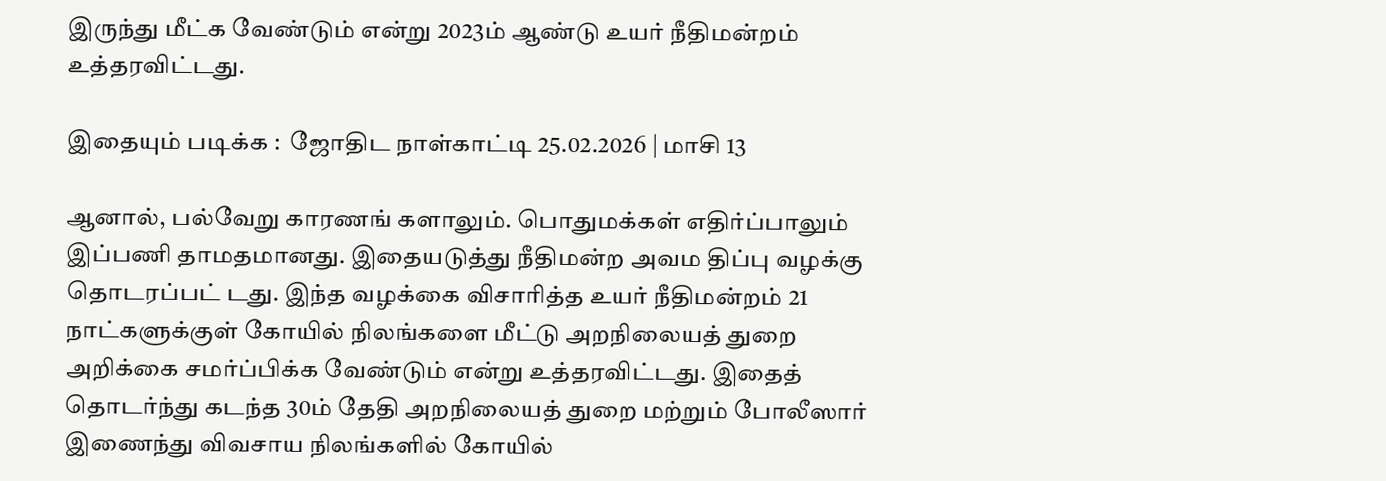இருந்து மீட்க வேண்டும் என்று 2023ம் ஆண்டு உயர் நீதிமன்றம் உத்தரவிட்டது.

இதையும் படிக்க :  ஜோதிட நாள்காட்டி 25.02.2026 | மாசி 13

ஆனால், பல்வேறு காரணங் களாலும். பொதுமக்கள் எதிர்ப்பாலும் இப்பணி தாமதமானது. இதையடுத்து நீதிமன்ற அவம திப்பு வழக்கு தொடரப்பட் டது. இந்த வழக்கை விசாரித்த உயர் நீதிமன்றம் 21 நாட்களுக்குள் கோயில் நிலங்களை மீட்டு அறநிலையத் துறை அறிக்கை சமர்ப்பிக்க வேண்டும் என்று உத்தரவிட்டது. இதைத் தொடர்ந்து கடந்த 30ம் தேதி அறநிலையத் துறை மற்றும் போலீஸார் இணைந்து விவசாய நிலங்களில் கோயில்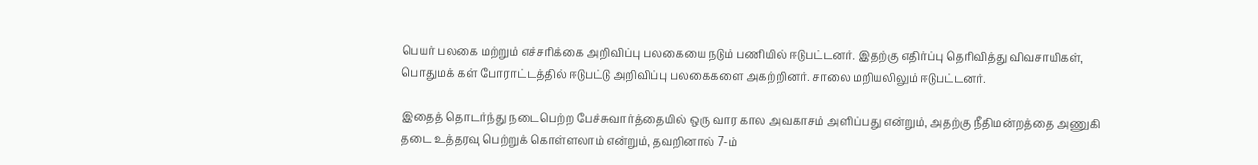பெயர் பலகை மற்றும் எச்சரிக்கை அறிவிப்பு பலகையை நடும் பணியில் ஈடுபட்டனர். இதற்கு எதிர்ப்பு தெரிவித்து விவசாயிகள், பொதுமக் கள் போராட்டத்தில் ஈடுபட்டு அறிவிப்பு பலகைகளை அகற்றினர். சாலை மறியலிலும் ஈடுபட்டனர்.

இதைத் தொடர்ந்து நடைபெற்ற பேச்சுவார்த்தையில் ஒரு வார கால அவகாசம் அளிப்பது என்றும், அதற்கு நீதிமன்றத்தை அணுகி தடை உத்தரவு பெற்றுக் கொள்ளலாம் என்றும், தவறினால் 7-ம்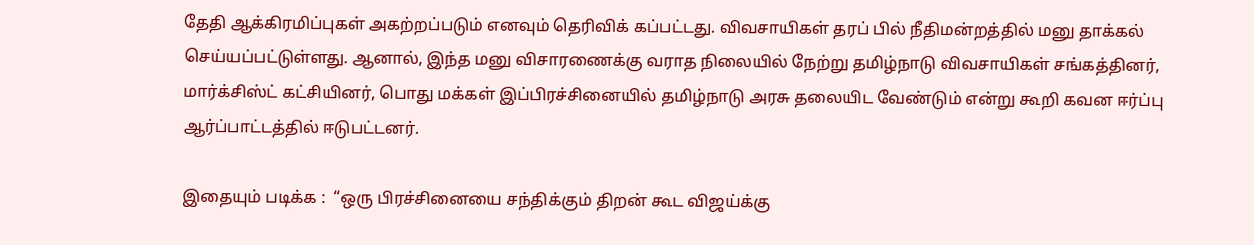தேதி ஆக்கிரமிப்புகள் அகற்றப்படும் எனவும் தெரிவிக் கப்பட்டது. விவசாயிகள் தரப் பில் நீதிமன்றத்தில் மனு தாக்கல் செய்யப்பட்டுள்ளது. ஆனால், இந்த மனு விசாரணைக்கு வராத நிலையில் நேற்று தமிழ்நாடு விவசாயிகள் சங்கத்தினர், மார்க்சிஸ்ட் கட்சியினர், பொது மக்கள் இப்பிரச்சினையில் தமிழ்நாடு அரசு தலையிட வேண்டும் என்று கூறி கவன ஈர்ப்பு ஆர்ப்பாட்டத்தில் ஈடுபட்டனர்.

இதையும் படிக்க :  “ஒரு பிரச்சினையை சந்திக்கும் திறன் கூட விஜய்க்கு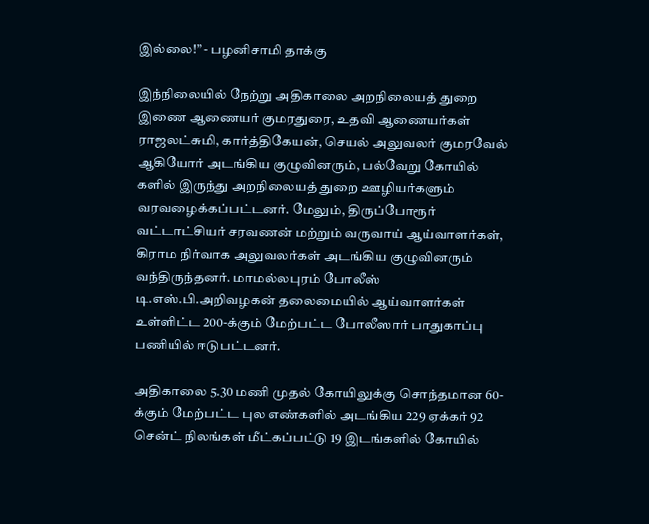இல்லை!” - பழனிசாமி தாக்கு

இந்நிலையில் நேற்று அதிகாலை அறநிலையத் துறை இணை ஆணையர் குமரதுரை, உதவி ஆணையர்கள் ராஜலட்சுமி, கார்த்திகேயன், செயல் அலுவலர் குமரவேல் ஆகியோர் அடங்கிய குழுவினரும், பல்வேறு கோயில் களில் இருந்து அறநிலையத் துறை ஊழியர்களும் வரவழைக்கப்பட்டனர். மேலும், திருப்போரூர் வட்டாட்சியர் சரவணன் மற்றும் வருவாய் ஆய்வாளர்கள், கிராம நிர்வாக அலுவலர்கள் அடங்கிய குழுவினரும் வந்திருந்தனர். மாமல்லபுரம் போலீஸ் டி.எஸ்.பி.அறிவழகன் தலைமையில் ஆய்வாளர்கள் உள்ளிட்ட 200-க்கும் மேற்பட்ட போலீஸார் பாதுகாப்பு பணியில் ஈடுபட்டனர்.

அதிகாலை 5.30 மணி முதல் கோயிலுக்கு சொந்தமான 60-க்கும் மேற்பட்ட புல எண்களில் அடங்கிய 229 ஏக்கர் 92 சென்ட் நிலங்கள் மீட்கப்பட்டு 19 இடங்களில் கோயில்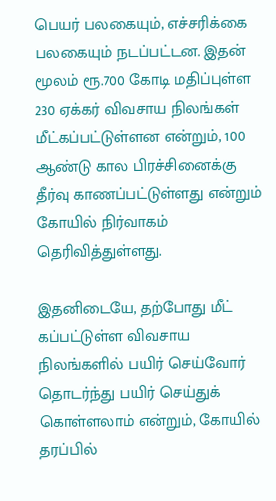பெயர் பலகையும், எச்சரிக்கை பலகையும் நடப்பட்டன. இதன் மூலம் ரூ.700 கோடி மதிப்புள்ள 230 ஏக்கர் விவசாய நிலங்கள் மீட்கப்பட்டுள்ளன என்றும், 100 ஆண்டு கால பிரச்சினைக்கு தீர்வு காணப்பட்டுள்ளது என்றும் கோயில் நிர்வாகம் தெரிவித்துள்ளது.

இதனிடையே, தற்போது மீட் கப்பட்டுள்ள விவசாய நிலங்களில் பயிர் செய்வோர் தொடர்ந்து பயிர் செய்துக் கொள்ளலாம் என்றும், கோயில் தரப்பில்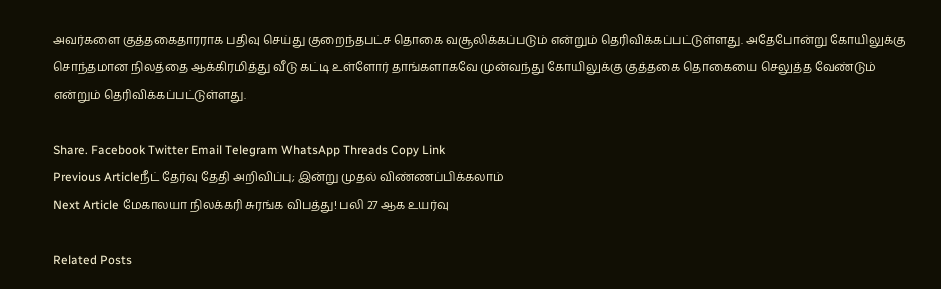அவர்களை குத்தகைதாரராக பதிவு செய்து குறைந்தபட்ச தொகை வசூலிக்கப்படும் என்றும் தெரிவிக்கப்பட்டுள்ளது. அதேபோன்று கோயிலுக்கு சொந்தமான நிலத்தை ஆக்கிரமித்து வீடு கட்டி உள்ளோர் தாங்களாகவே முன்வந்து கோயிலுக்கு குத்தகை தொகையை செலுத்த வேண்டும் என்றும் தெரிவிக்கப்பட்டுள்ளது.

Share. Facebook Twitter Email Telegram WhatsApp Threads Copy Link
Previous Articleநீட் தேர்வு தேதி அறிவிப்பு; இன்று முதல் விண்ணப்பிக்கலாம்
Next Article மேகாலயா நிலக்கரி சுரங்க விபத்து! பலி 27 ஆக உயர்வு

Related Posts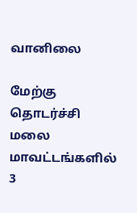வானிலை

மேற்கு தொடர்ச்சி மலை மாவட்டங்களில் 3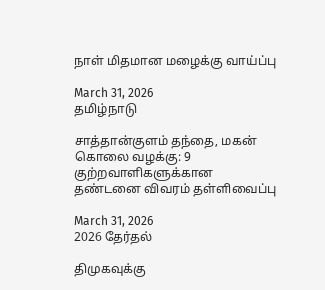நாள் மிதமான மழைக்கு வாய்ப்பு

March 31, 2026
தமிழ்நாடு

சாத்தான்குளம் தந்தை, மகன் கொலை வழக்கு: 9 குற்றவாளிகளுக்கான தண்டனை விவரம் தள்ளிவைப்பு

March 31, 2026
2026 தேர்தல்

திமுகவுக்கு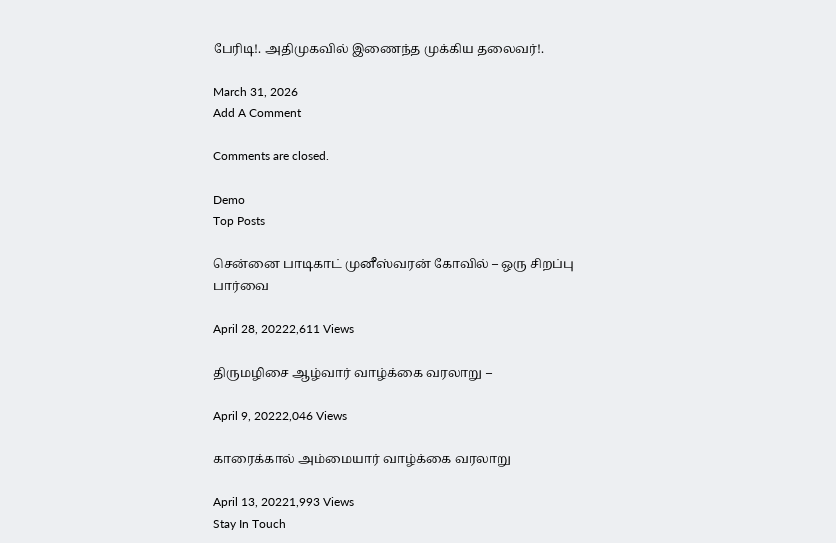பேரிடி!. அதிமுகவில் இணைந்த முக்கிய தலைவர்!.

March 31, 2026
Add A Comment

Comments are closed.

Demo
Top Posts

சென்னை பாடிகாட் முனீஸ்வரன் கோவில் – ஒரு சிறப்பு பார்வை

April 28, 20222,611 Views

திருமழிசை ஆழ்வார் வாழ்க்கை வரலாறு –

April 9, 20222,046 Views

காரைக்கால் அம்மையார் வாழ்க்கை வரலாறு

April 13, 20221,993 Views
Stay In Touch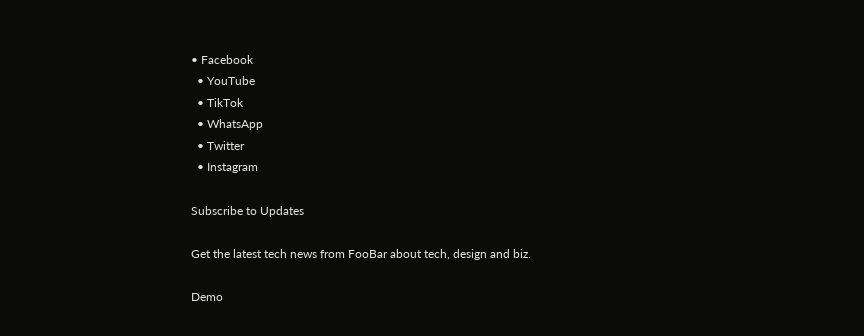• Facebook
  • YouTube
  • TikTok
  • WhatsApp
  • Twitter
  • Instagram

Subscribe to Updates

Get the latest tech news from FooBar about tech, design and biz.

Demo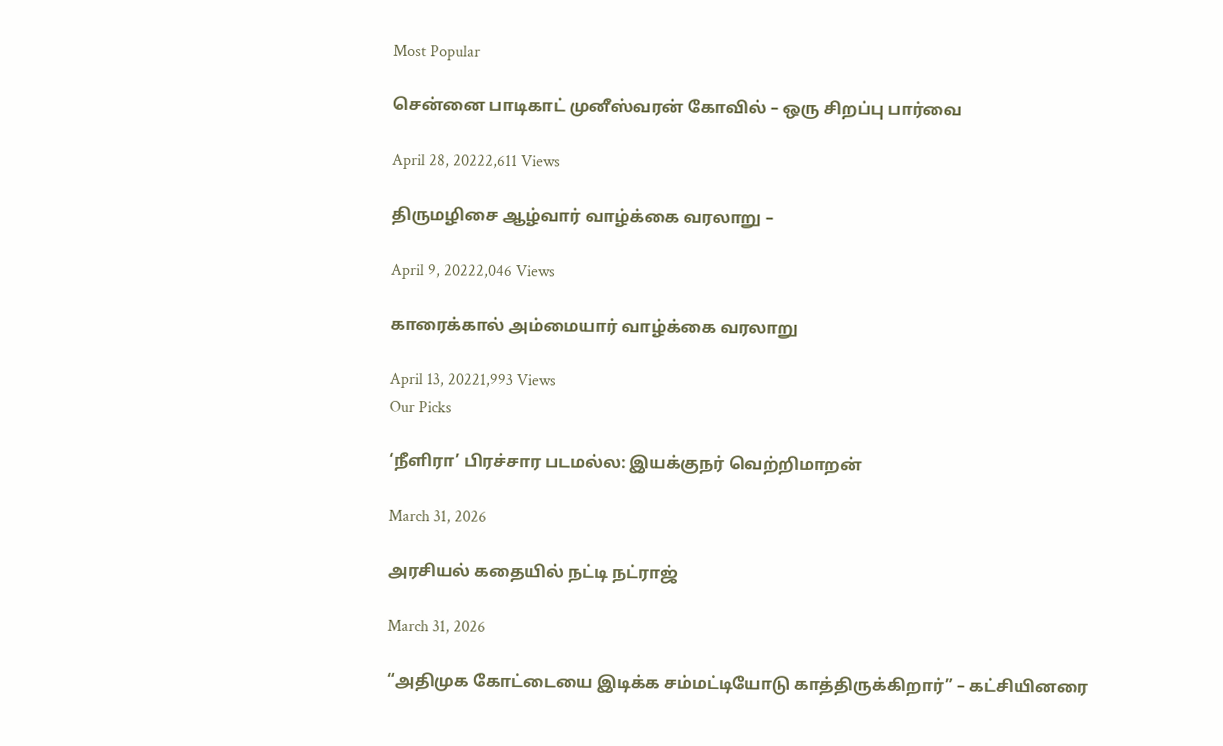Most Popular

சென்னை பாடிகாட் முனீஸ்வரன் கோவில் – ஒரு சிறப்பு பார்வை

April 28, 20222,611 Views

திருமழிசை ஆழ்வார் வாழ்க்கை வரலாறு –

April 9, 20222,046 Views

காரைக்கால் அம்மையார் வாழ்க்கை வரலாறு

April 13, 20221,993 Views
Our Picks

‘நீளிரா’ பிரச்சார படமல்ல: இயக்குநர் வெற்றிமாறன்

March 31, 2026

அரசியல் கதையில் நட்டி நட்ராஜ்

March 31, 2026

“அதிமுக கோட்டையை இடிக்க சம்மட்டியோடு காத்திருக்கிறார்” – கட்சியினரை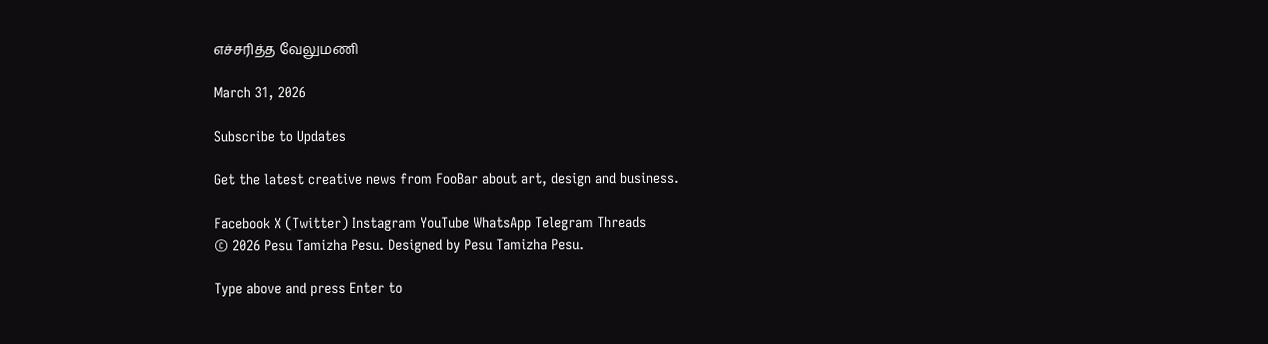எச்சரித்த வேலுமணி

March 31, 2026

Subscribe to Updates

Get the latest creative news from FooBar about art, design and business.

Facebook X (Twitter) Instagram YouTube WhatsApp Telegram Threads
© 2026 Pesu Tamizha Pesu. Designed by Pesu Tamizha Pesu.

Type above and press Enter to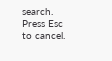search. Press Esc to cancel.